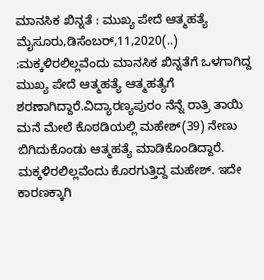ಮಾನಸಿಕ ಖಿನ್ನತೆ : ಮುಖ್ಯ ಪೇದೆ ಆತ್ಮಹತ್ಯೆ ಮೈಸೂರು,ಡಿಸೆಂಬರ್,11,2020(..) :ಮಕ್ಕಳಿರಲಿಲ್ಲವೆಂದು ಮಾನಸಿಕ ಖಿನ್ನತೆಗೆ ಒಳಗಾಗಿದ್ದ ಮುಖ್ಯ ಪೇದೆ ಆತ್ಮಹತ್ಯೆ ಆತ್ಮಹತ್ಯೆಗೆ ಶರಣಾಗಿದ್ದಾರೆ.ವಿದ್ಯಾರಣ್ಯಪುರಂ ನೆನ್ನೆ ರಾತ್ರಿ ತಾಯಿ ಮನೆ ಮೇಲೆ ಕೊಠಡಿಯಲ್ಲಿ ಮಹೇಶ್(39) ನೇಣು ಬಿಗಿದುಕೊಂಡು ಆತ್ಮಹತ್ಯೆ ಮಾಡಿಕೊಂಡಿದ್ದಾರೆ. ಮಕ್ಕಳಿರಲಿಲ್ಲವೆಂದು ಕೊರಗುತ್ತಿದ್ದ ಮಹೇಶ್. ಇದೇ ಕಾರಣಕ್ಕಾಗಿ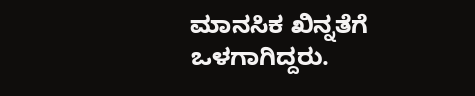ಮಾನಸಿಕ ಖಿನ್ನತೆಗೆ ಒಳಗಾಗಿದ್ದರು.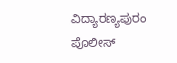ವಿದ್ಯಾರಣ್ಯಪುರಂ ಪೊಲೀಸ್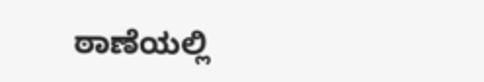ಠಾಣೆಯಲ್ಲಿ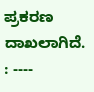ಪ್ರಕರಣ ದಾಖಲಾಗಿದೆ. : ----